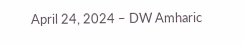April 24, 2024 – DW Amharic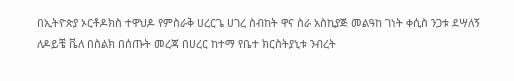በኢትዮጵያ ኦርቶዶክስ ተዋህዶ የምስራቅ ሀረርጌ ሀገረ ስብከት ዋና ስራ አስኪያጅ መልዓከ ገነት ቀሲስ ንጋቱ ደሣለኝ ለዶይቼ ቬለ በስልክ በሰጡት መረጃ በሀረር ከተማ የቤተ ክርስትያኒቱ ንብረት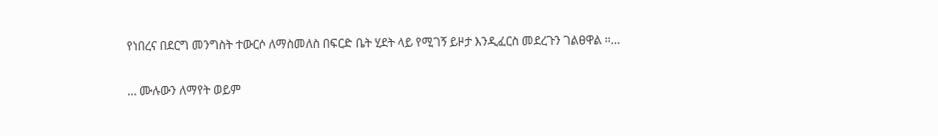የነበረና በደርግ መንግስት ተውርሶ ለማስመለስ በፍርድ ቤት ሂደት ላይ የሚገኝ ይዞታ እንዲፈርስ መደረጉን ገልፀዋል ።…

… ሙሉውን ለማየት ወይም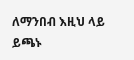ለማንበብ እዚህ ላይ ይጫኑ